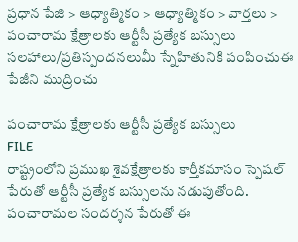ప్రధాన పేజి > ఆధ్యాత్మికం > ఆధ్యాత్మికం > వార్తలు > పంచారామ క్షేత్రాలకు ఆర్టీసీ ప్రత్యేక బస్సులు
సలహాలు/ప్రతిస్పందనలుమీ స్నేహితునికి పంపించుఈ పేజీని ముద్రించు

పంచారామ క్షేత్రాలకు ఆర్టీసీ ప్రత్యేక బస్సులు
FILE
రాష్ట్రంలోని ప్రముఖ శైవక్షేత్రాలకు కార్తీకమాసం స్పెషల్ పేరుతో ఆర్టీసీ ప్రత్యేక బస్సులను నడుపుతోంది. పంచారామల సందర్శన పేరుతో ఈ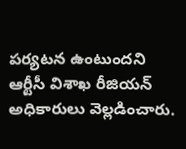పర్యటన ఉంటుందని ఆర్టీసీ విశాఖ రీజియన్ అధికారులు వెల్లడించారు.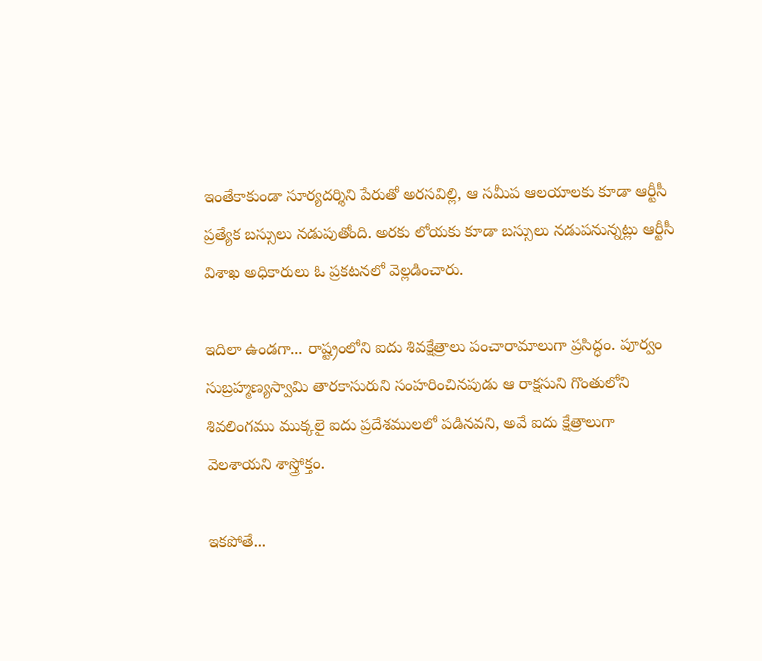ఇంతేకాకుండా సూర్యదర్శిని పేరుతో అరసవిల్లి, ఆ సమీప ఆలయాలకు కూడా ఆర్టీసీ ప్రత్యేక బస్సులు నడుపుతోంది. అరకు లోయకు కూడా బస్సులు నడుపనున్నట్లు ఆర్టీసీ విశాఖ అధికారులు ఓ ప్రకటనలో వెల్లడించారు.

ఇదిలా ఉండగా... రాష్ట్రంలోని ఐదు శివక్షేత్రాలు పంచారామాలుగా ప్రసిద్ధం. పూర్వం సుబ్రహ్మణ్యస్వామి తారకాసురుని సంహరించినపుడు ఆ రాక్షసుని గొంతులోని శివలింగము ముక్కలై ఐదు ప్రదేశములలో పడినవని, అవే ఐదు క్షేత్రాలుగా వెలశాయని శాస్త్రోక్తం.

ఇకపోతే...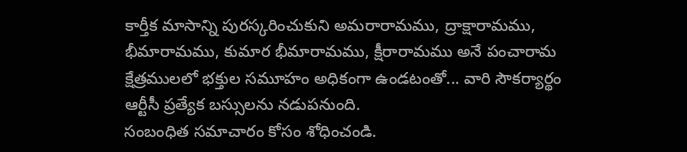కార్తీక మాసాన్ని పురస్కరించుకుని అమరారామము, ద్రాక్షారామము, భీమారామము, కుమార భీమారామము, క్షీరారామము అనే పంచారామ క్షేత్రములలో భక్తుల సమూహం అధికంగా ఉండటంతో... వారి సౌకర్యార్థం ఆర్టీసీ ప్రత్యేక బస్సులను నడుపనుంది.
సంబంధిత సమాచారం కోసం శోధించండి.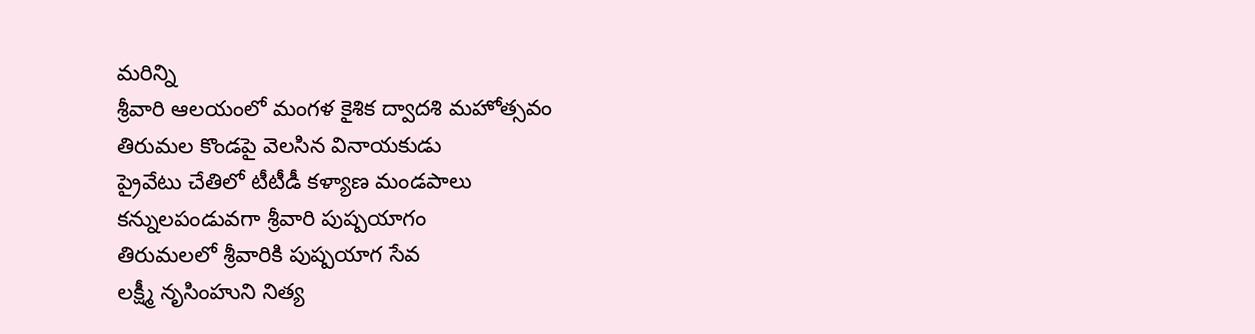మరిన్ని
శ్రీవారి ఆలయంలో మంగళ కైశిక ద్వాదశి మహోత్సవం
తిరుమల కొండపై వెలసిన వినాయకుడు
ప్రైవేటు చేతిలో టీటీడీ కళ్యాణ మండపాలు
కన్నులపండువగా శ్రీవారి పుష్పయాగం
తిరుమలలో శ్రీవారికి పుష్పయాగ సేవ
లక్ష్మీ నృసింహుని నిత్య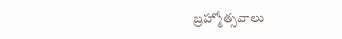బ్రహ్మోత్సవాలు